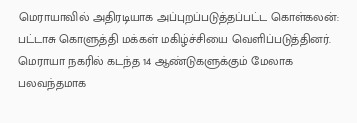மெராயாவில் அதிரடியாக அப்புறப்படுத்தப்பட்ட கொள்கலன்: பட்டாசு கொளுத்தி மக்கள் மகிழ்ச்சியை வெளிப்படுத்தினர். மெராயா நகரில் கடந்த 14 ஆண்டுகளுக்கும் மேலாக பலவந்தமாக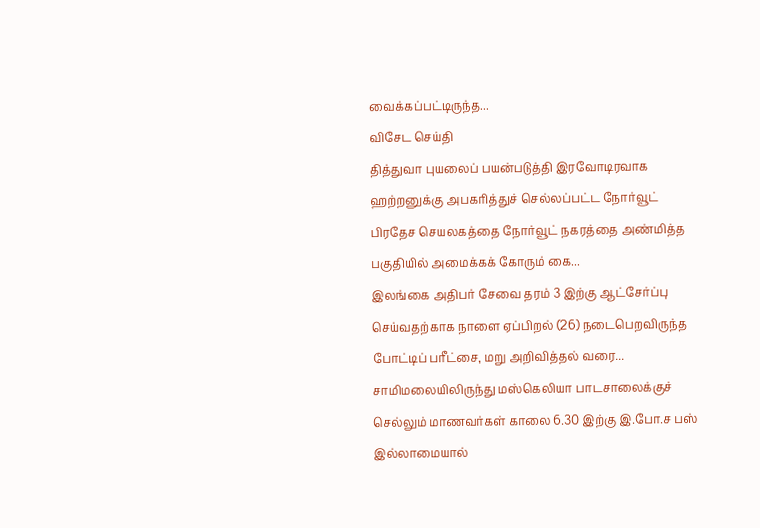வைக்கப்பட்டிருந்த...
விசேட செய்தி
தித்துவா புயலைப் பயன்படுத்தி இரவோடிரவாக ஹற்றனுக்கு அபகரித்துச் செல்லப்பட்ட நோர்வூட் பிரதேச செயலகத்தை நோர்வூட் நகரத்தை அண்மித்த பகுதியில் அமைக்கக் கோரும் கை...
இலங்கை அதிபர் சேவை தரம் 3 இற்கு ஆட்சேர்ப்பு செய்வதற்காக நாளை ஏப்பிறல் (26) நடைபெறவிருந்த போட்டிப் பரீட்சை, மறு அறிவித்தல் வரை...
சாமிமலையிலிருந்து மஸ்கெலியா பாடசாலைக்குச் செல்லும் மாணவர்கள் காலை 6.30 இற்கு இ.போ.ச பஸ் இல்லாமையால்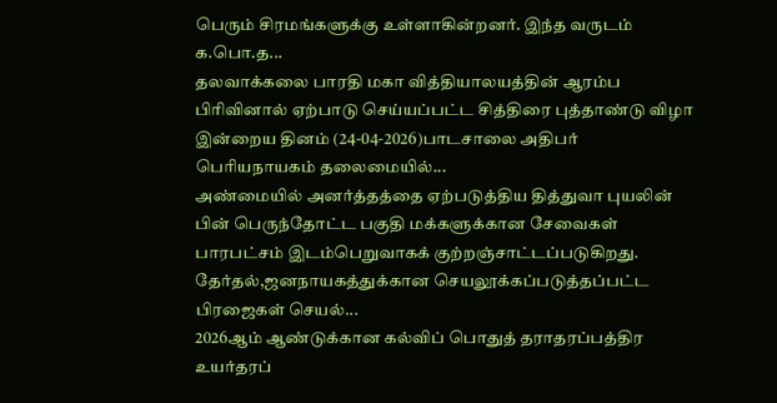பெரும் சிரமங்களுக்கு உள்ளாகின்றனர். இந்த வருடம் க.பொ.த...
தலவாக்கலை பாரதி மகா வித்தியாலயத்தின் ஆரம்ப பிரிவினால் ஏற்பாடு செய்யப்பட்ட சித்திரை புத்தாண்டு விழா இன்றைய தினம் (24-04-2026)பாடசாலை அதிபர் பெரியநாயகம் தலைமையில்...
அண்மையில் அனர்த்தத்தை ஏற்படுத்திய தித்துவா புயலின் பின் பெருந்தோட்ட பகுதி மக்களுக்கான சேவைகள் பாரபட்சம் இடம்பெறுவாகக் குற்றஞ்சாட்டப்படுகிறது. தேர்தல்,ஜனநாயகத்துக்கான செயலூக்கப்படுத்தப்பட்ட பிரஜைகள் செயல்...
2026ஆம் ஆண்டுக்கான கல்விப் பொதுத் தராதரப்பத்திர உயர்தரப்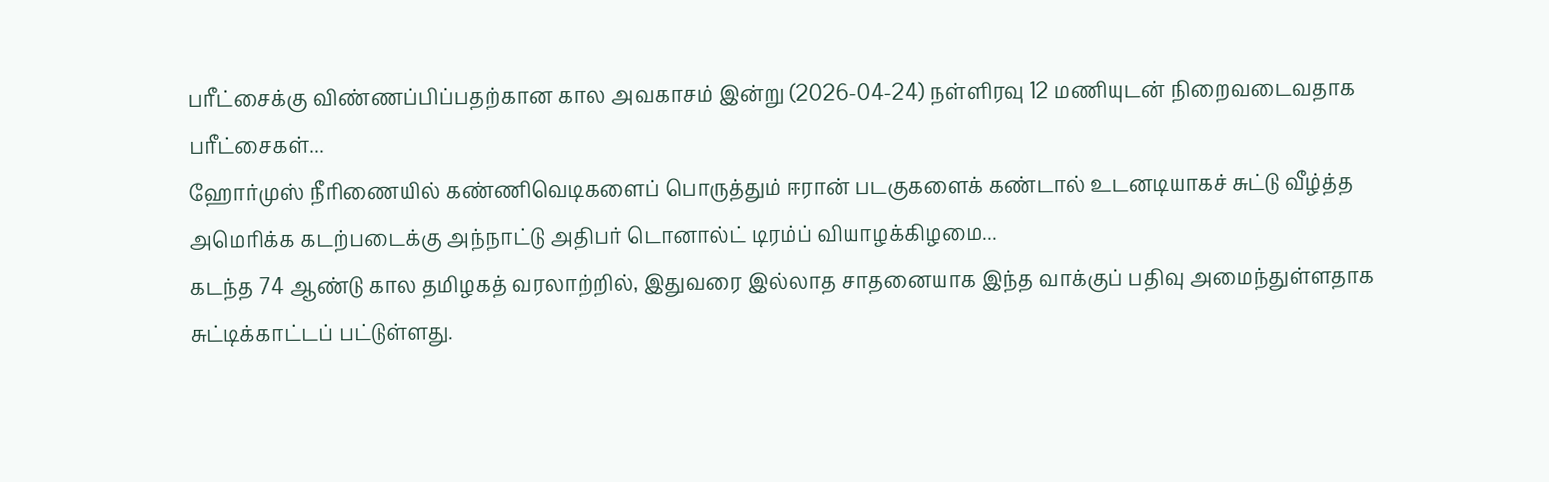பரீட்சைக்கு விண்ணப்பிப்பதற்கான கால அவகாசம் இன்று (2026-04-24) நள்ளிரவு 12 மணியுடன் நிறைவடைவதாக பரீட்சைகள்...
ஹோர்முஸ் நீரிணையில் கண்ணிவெடிகளைப் பொருத்தும் ஈரான் படகுகளைக் கண்டால் உடனடியாகச் சுட்டு வீழ்த்த அமெரிக்க கடற்படைக்கு அந்நாட்டு அதிபர் டொனால்ட் டிரம்ப் வியாழக்கிழமை...
கடந்த 74 ஆண்டு கால தமிழகத் வரலாற்றில், இதுவரை இல்லாத சாதனையாக இந்த வாக்குப் பதிவு அமைந்துள்ளதாக சுட்டிக்காட்டப் பட்டுள்ளது.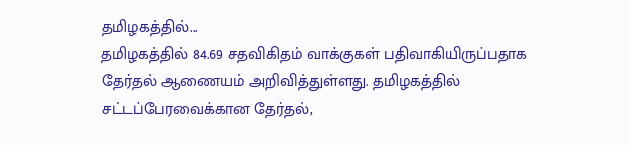தமிழகத்தில்...
தமிழகத்தில் 84.69 சதவிகிதம் வாக்குகள் பதிவாகியிருப்பதாக தேர்தல் ஆணையம் அறிவித்துள்ளது. தமிழகத்தில் சட்டப்பேரவைக்கான தேர்தல்,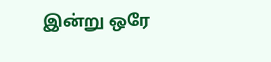இன்று ஒரே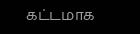கட்டமாக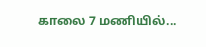காலை 7 மணியில்...